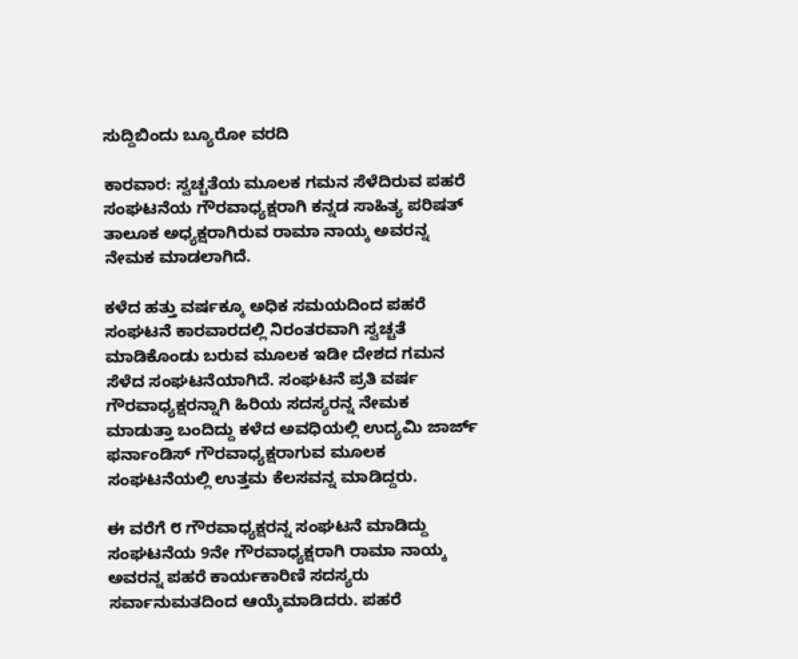ಸುದ್ದಿಬಿಂದು ಬ್ಯೂರೋ ವರದಿ

ಕಾರವಾರ: ಸ್ವಚ್ಚತೆಯ ಮೂಲಕ ಗಮನ ಸೆಳೆದಿರುವ ಪಹರೆ ಸಂಘಟನೆಯ ಗೌರವಾಧ್ಯಕ್ಷರಾಗಿ ಕನ್ನಡ ಸಾಹಿತ್ಯ ಪರಿಷತ್ ತಾಲೂಕ ಅಧ್ಯಕ್ಷರಾಗಿರುವ ರಾಮಾ ನಾಯ್ಕ ಅವರನ್ನ ನೇಮಕ ಮಾಡಲಾಗಿದೆ.

ಕಳೆದ ಹತ್ತು ವರ್ಷಕ್ಕೂ ಅಧಿಕ ಸಮಯದಿಂದ ಪಹರೆ ಸಂಘಟನೆ ಕಾರವಾರದಲ್ಲಿ ನಿರಂತರವಾಗಿ ಸ್ವಚ್ಚತೆ ಮಾಡಿಕೊಂಡು ಬರುವ ಮೂಲಕ ಇಡೀ ದೇಶದ ಗಮನ ಸೆಳೆದ ಸಂಘಟನೆಯಾಗಿದೆ. ಸಂಘಟನೆ ಪ್ರತಿ ವರ್ಷ ಗೌರವಾಧ್ಯಕ್ಷರನ್ನಾಗಿ ಹಿರಿಯ ಸದಸ್ಯರನ್ನ ನೇಮಕ ಮಾಡುತ್ತಾ ಬಂದಿದ್ದು ಕಳೆದ ಅವಧಿಯಲ್ಲಿ ಉದ್ಯಮಿ ಜಾರ್ಜ್ ಫರ್ನಾಂಡಿಸ್ ಗೌರವಾಧ್ಯಕ್ಷರಾಗುವ ಮೂಲಕ ಸಂಘಟನೆಯಲ್ಲಿ ಉತ್ತಮ ಕೆಲಸವನ್ನ ಮಾಡಿದ್ದರು.

ಈ ವರೆಗೆ ೮ ಗೌರವಾಧ್ಯಕ್ಷರನ್ನ ಸಂಘಟನೆ ಮಾಡಿದ್ದು ಸಂಘಟನೆಯ 9ನೇ ಗೌರವಾಧ್ಯಕ್ಷರಾಗಿ ರಾಮಾ ನಾಯ್ಕ ಅವರನ್ನ ಪಹರೆ ಕಾರ್ಯಕಾರಿಣಿ ಸದಸ್ಯರು ಸರ್ವಾನುಮತದಿಂದ ಆಯ್ಕೆಮಾಡಿದರು. ಪಹರೆ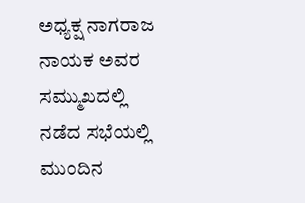ಅಧ್ಯಕ್ಷ ನಾಗರಾಜ ನಾಯಕ ಅವರ ಸಮ್ಮುಖದಲ್ಲಿ ನಡೆದ ಸಭೆಯಲ್ಲಿ ಮುಂದಿನ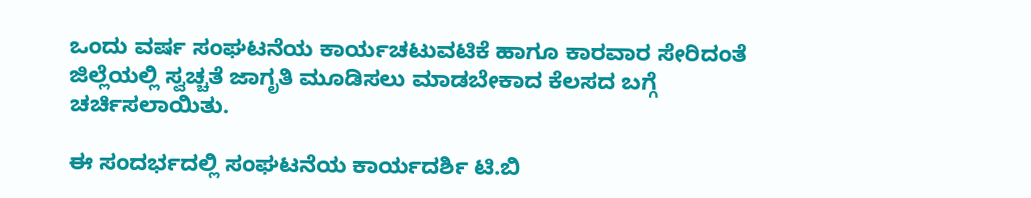ಒಂದು ವರ್ಷ ಸಂಘಟನೆಯ ಕಾರ್ಯಚಟುವಟಿಕೆ ಹಾಗೂ ಕಾರವಾರ ಸೇರಿದಂತೆ ಜಿಲ್ಲೆಯಲ್ಲಿ ಸ್ವಚ್ಚತೆ ಜಾಗೃತಿ ಮೂಡಿಸಲು ಮಾಡಬೇಕಾದ ಕೆಲಸದ ಬಗ್ಗೆ ಚರ್ಚಿಸಲಾಯಿತು.

ಈ ಸಂದರ್ಭದಲ್ಲಿ ಸಂಘಟನೆಯ ಕಾರ್ಯದರ್ಶಿ ಟಿ.ಬಿ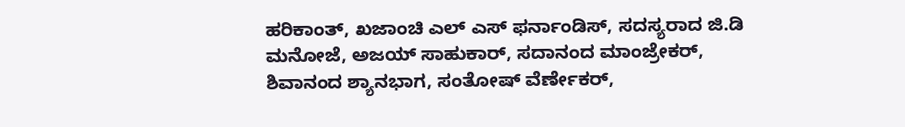ಹರಿಕಾಂತ್, ಖಜಾಂಚಿ ಎಲ್ ಎಸ್ ಫರ್ನಾಂಡಿಸ್, ಸದಸ್ಯರಾದ ಜಿ.ಡಿ ಮನೋಜೆ, ಅಜಯ್ ಸಾಹುಕಾರ್, ಸದಾನಂದ ಮಾಂಜ್ರೇಕರ್, ಶಿವಾನಂದ ಶ್ಯಾನಭಾಗ, ಸಂತೋಷ್ ವೆರ್ಣೇಕರ್,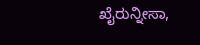ಖೈರುನ್ನೀಸಾ,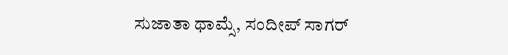ಸುಜಾತಾ ಥಾಮ್ಸೆ, ಸಂದೀಪ್ ಸಾಗರ್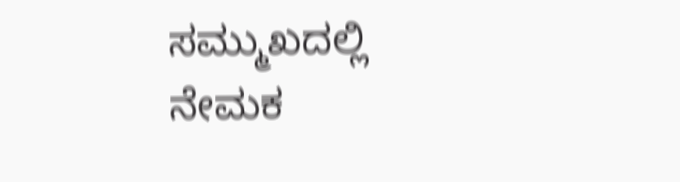ಸಮ್ಮುಖದಲ್ಲಿ ನೇಮಕ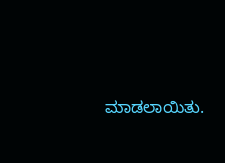ಮಾಡಲಾಯಿತು.